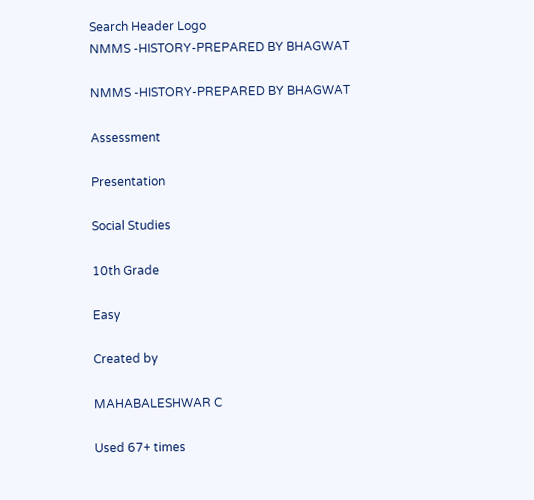Search Header Logo
NMMS -HISTORY-PREPARED BY BHAGWAT

NMMS -HISTORY-PREPARED BY BHAGWAT

Assessment

Presentation

Social Studies

10th Grade

Easy

Created by

MAHABALESHWAR C

Used 67+ times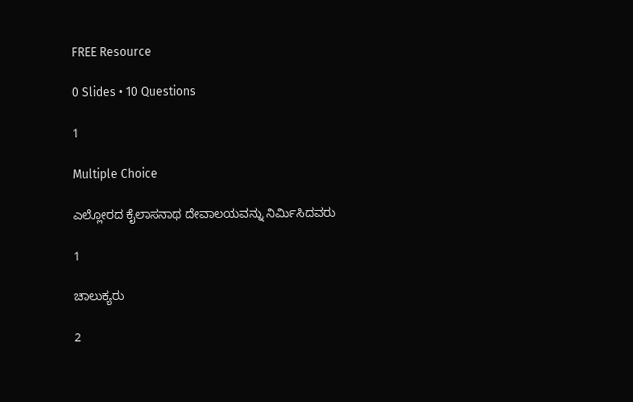FREE Resource

0 Slides • 10 Questions

1

Multiple Choice

ಎಲ್ಲೋರದ ಕೈಲಾಸನಾಥ ದೇವಾಲಯವನ್ನು ನಿರ್ಮಿಸಿದವರು

1

ಚಾಲುಕ್ಯರು

2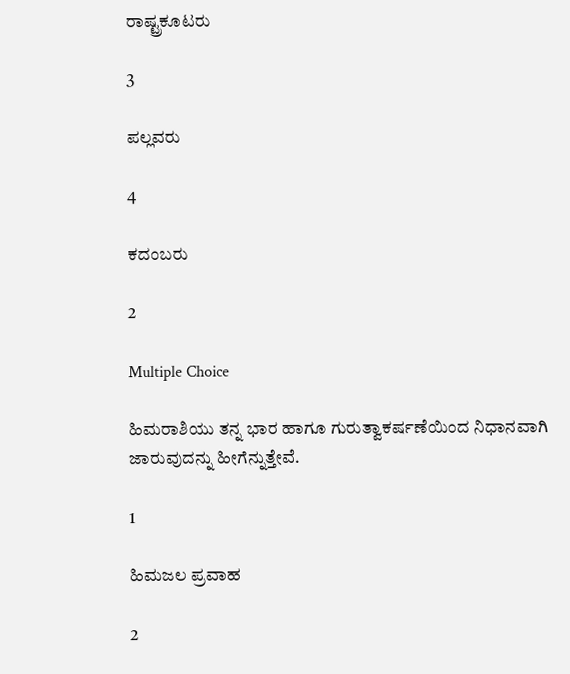ರಾಷ್ಟ್ರಕೂಟರು

3

ಪಲ್ಲವರು

4

ಕದಂಬರು

2

Multiple Choice

ಹಿಮರಾಶಿಯು ತನ್ನ ಭಾರ ಹಾಗೂ ಗುರುತ್ವಾಕರ್ಷಣೆಯಿಂದ ನಿಧಾನವಾಗಿ ಜಾರುವುದನ್ನು ಹೀಗೆನ್ನುತ್ತೇವೆ.

1

ಹಿಮಜಲ ಪ್ರವಾಹ

2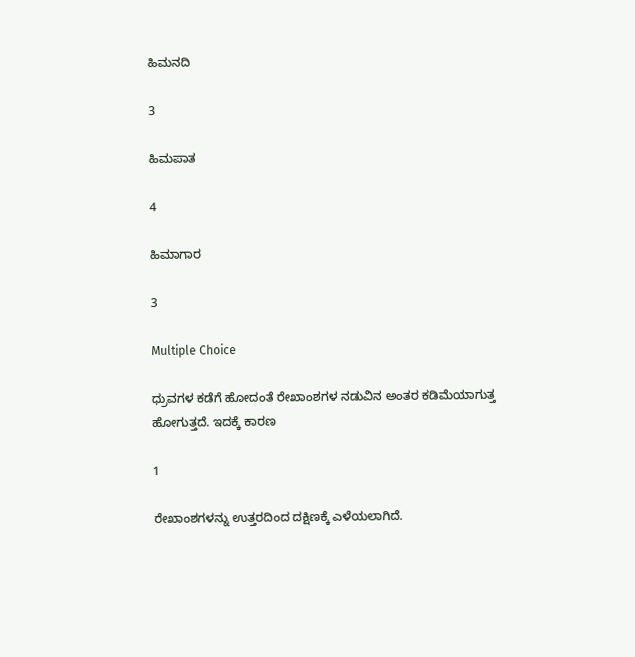ಹಿಮನದಿ

3

ಹಿಮಪಾತ

4

ಹಿಮಾಗಾರ

3

Multiple Choice

ಧ್ರುವಗಳ ಕಡೆಗೆ ಹೋದಂತೆ ರೇಖಾಂಶಗಳ ನಡುವಿನ ಅಂತರ ಕಡಿಮೆಯಾಗುತ್ತ ಹೋಗುತ್ತದೆ. ಇದಕ್ಕೆ ಕಾರಣ

1

ರೇಖಾಂಶಗಳನ್ನು ಉತ್ತರದಿಂದ ದಕ್ಷಿಣಕ್ಕೆ ಎಳೆಯಲಾಗಿದೆ.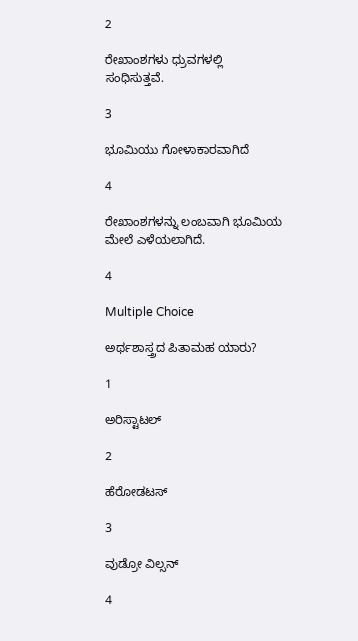2

ರೇಖಾಂಶಗಳು ಧ್ರುವಗಳಲ್ಲಿ ಸಂಧಿಸುತ್ತವೆ.

3

ಭೂಮಿಯು ಗೋಳಾಕಾರವಾಗಿದೆ

4

ರೇಖಾಂಶಗಳನ್ನು ಲಂಬವಾಗಿ ಭೂಮಿಯ ಮೇಲೆ ಎಳೆಯಲಾಗಿದೆ.

4

Multiple Choice

ಅರ್ಥಶಾಸ್ತ್ರದ ಪಿತಾಮಹ ಯಾರು?

1

ಅರಿಸ್ಟಾಟಲ್

2

ಹೆರೋಡಟಸ್

3

ವುಡ್ರೋ ವಿಲ್ಸನ್

4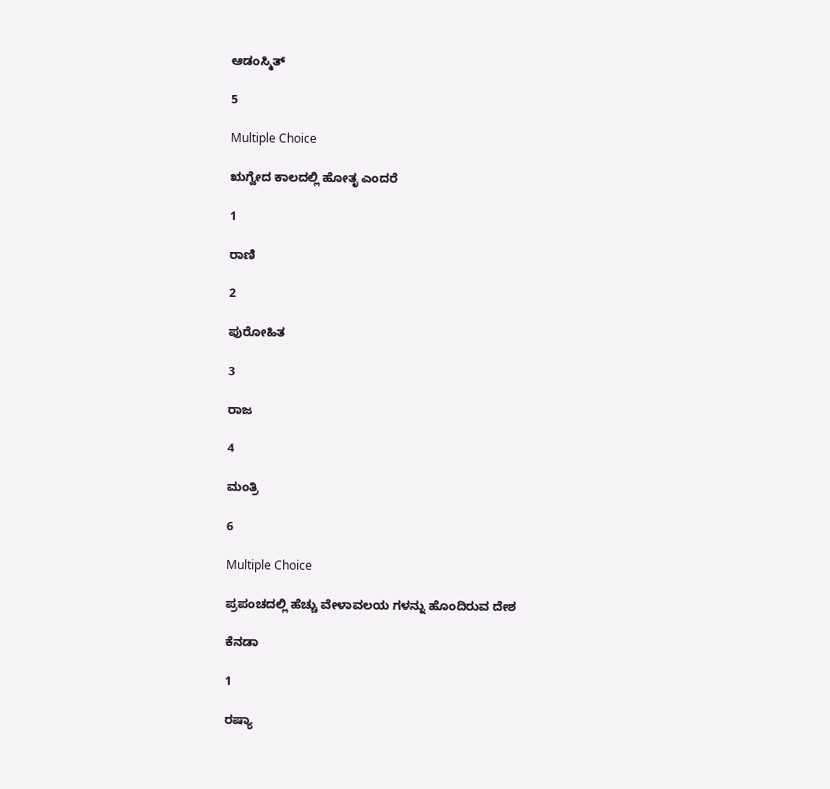ಆಡಂಸ್ಮಿತ್

5

Multiple Choice

ಋಗ್ವೇದ ಕಾಲದಲ್ಲಿ ಹೋತೃ ಎಂದರೆ

1

ರಾಣಿ

2

ಪುರೋಹಿತ

3

ರಾಜ

4

ಮಂತ್ರಿ

6

Multiple Choice

ಪ್ರಪಂಚದಲ್ಲಿ ಹೆಚ್ಚು ವೇಳಾವಲಯ ಗಳನ್ನು ಹೊಂದಿರುವ ದೇಶ

ಕೆನಡಾ

1

ರಷ್ಯಾ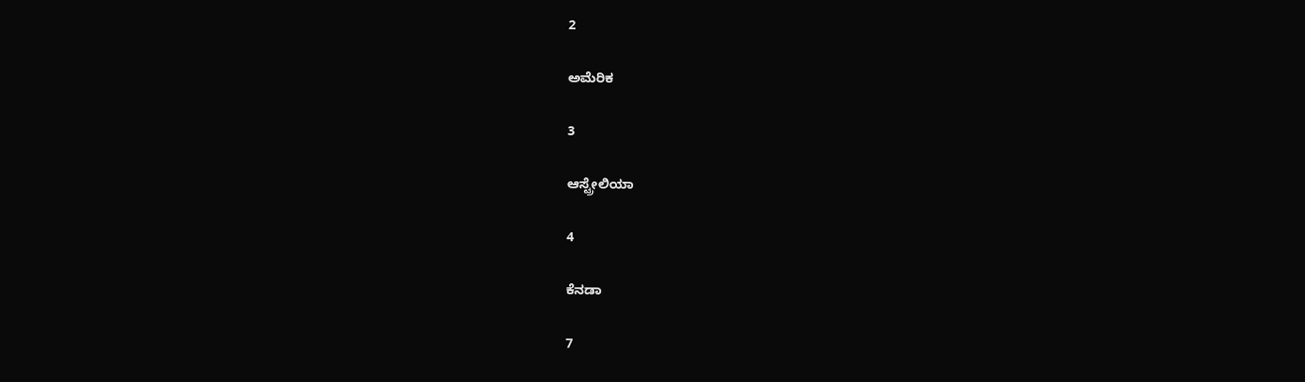2

ಅಮೆರಿಕ

3

ಆಸ್ಟ್ರೇಲಿಯಾ

4

ಕೆನಡಾ

7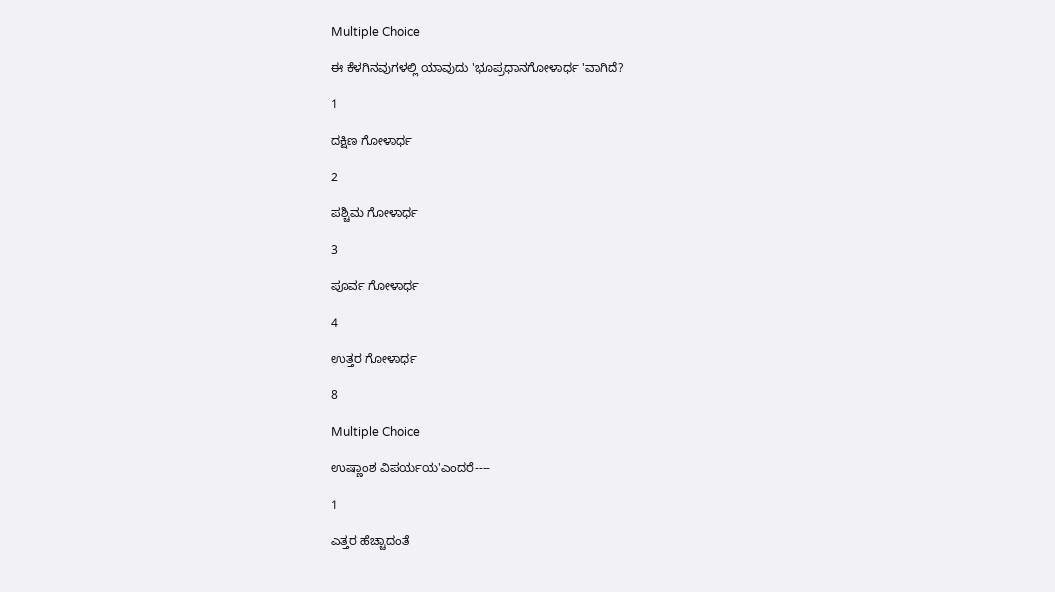Multiple Choice

ಈ ಕೆಳಗಿನವುಗಳಲ್ಲಿ ಯಾವುದು 'ಭೂಪ್ರಧಾನಗೋಳಾರ್ಧ 'ವಾಗಿದೆ?

1

ದಕ್ಷಿಣ ಗೋಳಾರ್ಧ

2

ಪಶ್ಚಿಮ ಗೋಳಾರ್ಧ

3

ಪೂರ್ವ ಗೋಳಾರ್ಧ

4

ಉತ್ತರ ಗೋಳಾರ್ಧ

8

Multiple Choice

ಉಷ್ಣಾಂಶ ವಿಪರ್ಯಯ'ಎಂದರೆ----

1

ಎತ್ತರ ಹೆಚ್ಚಾದಂತೆ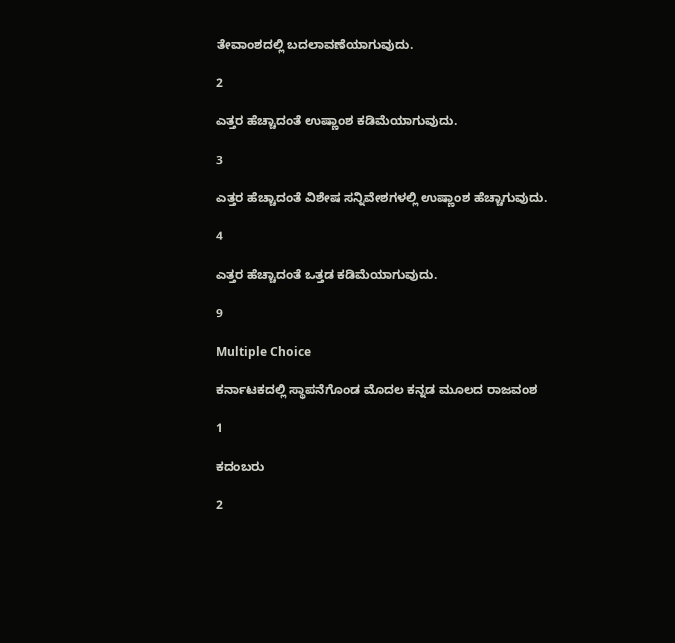ತೇವಾಂಶದಲ್ಲಿ ಬದಲಾವಣೆಯಾಗುವುದು.

2

ಎತ್ತರ ಹೆಚ್ಚಾದಂತೆ ಉಷ್ಣಾಂಶ ಕಡಿಮೆಯಾಗುವುದು.

3

ಎತ್ತರ ಹೆಚ್ಚಾದಂತೆ ವಿಶೇಷ ಸನ್ನಿವೇಶಗಳಲ್ಲಿ ಉಷ್ಣಾಂಶ ಹೆಚ್ಚಾಗುವುದು.

4

ಎತ್ತರ ಹೆಚ್ಚಾದಂತೆ ಒತ್ತಡ ಕಡಿಮೆಯಾಗುವುದು.

9

Multiple Choice

ಕರ್ನಾಟಕದಲ್ಲಿ ಸ್ಥಾಪನೆಗೊಂಡ ಮೊದಲ ಕನ್ನಡ ಮೂಲದ ರಾಜವಂಶ

1

ಕದಂಬರು

2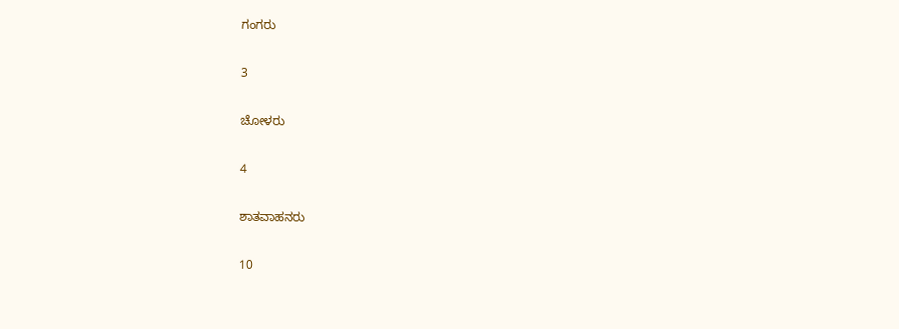ಗಂಗರು

3

ಚೋಳರು

4

ಶಾತವಾಹನರು

10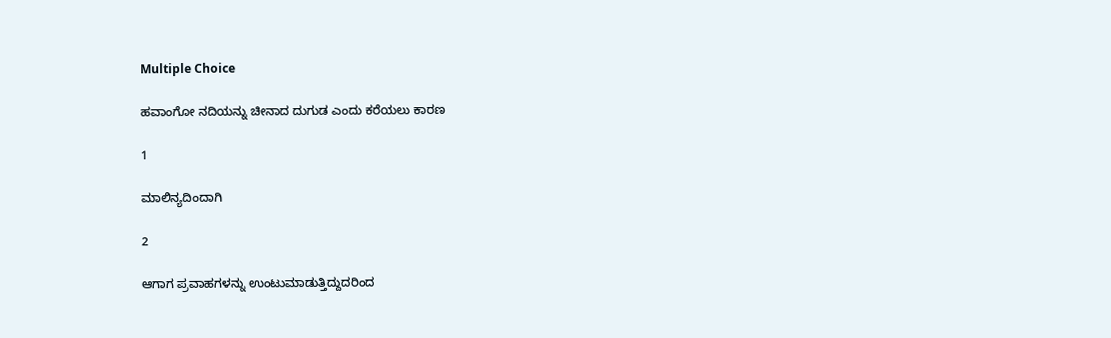Multiple Choice

ಹವಾಂಗೋ ನದಿಯನ್ನು ಚೀನಾದ ದುಗುಡ ಎಂದು ಕರೆಯಲು ಕಾರಣ

1

ಮಾಲಿನ್ಯದಿಂದಾಗಿ

2

ಆಗಾಗ ಪ್ರವಾಹಗಳನ್ನು ಉಂಟುಮಾಡುತ್ತಿದ್ದುದರಿಂದ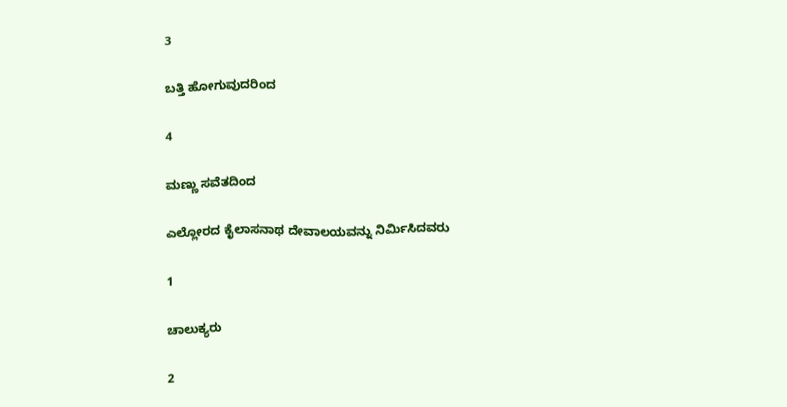3

ಬತ್ತಿ ಹೋಗುವುದರಿಂದ

4

ಮಣ್ಣು ಸವೆತದಿಂದ

ಎಲ್ಲೋರದ ಕೈಲಾಸನಾಥ ದೇವಾಲಯವನ್ನು ನಿರ್ಮಿಸಿದವರು

1

ಚಾಲುಕ್ಯರು

2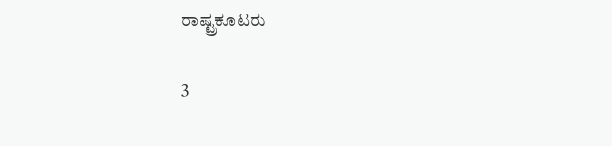ರಾಷ್ಟ್ರಕೂಟರು

3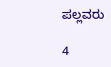ಪಲ್ಲವರು

4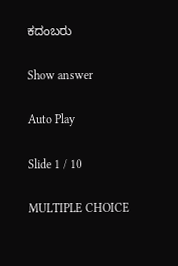ಕದಂಬರು

Show answer

Auto Play

Slide 1 / 10

MULTIPLE CHOICE